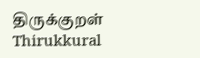திருக்குறள் Thirukkural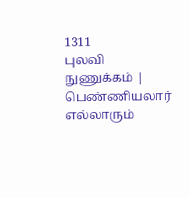1311
புலவி நுணுக்கம் |
பெண்ணியலார் எல்லாரும்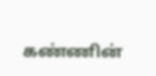கண்ணின்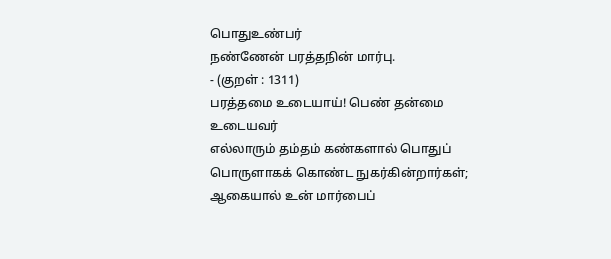பொதுஉண்பர்
நண்ணேன் பரத்தநின் மார்பு.
- (குறள் : 1311)
பரத்தமை உடையாய்! பெண் தன்மை உடையவர்
எல்லாரும் தம்தம் கண்களால் பொதுப் பொருளாகக் கொண்ட நுகர்கின்றார்கள்;
ஆகையால் உன் மார்பைப்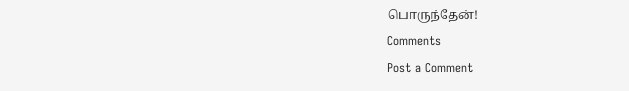பொருந்தேன்!
Comments
Post a Comment